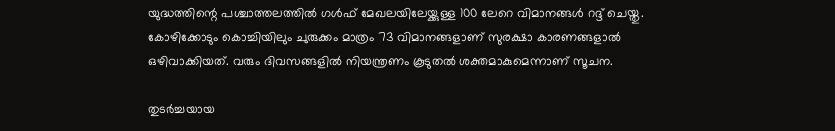യുദ്ധത്തിന്റെ പശ്ചാത്തലത്തില്‍ ഗള്‍ഫ് മേഖലയിലേയ്ക്കുള്ള 100 ലേറെ വിമാനങ്ങള്‍ റദ്ദ് ചെയ്തു. കോഴിക്കോടും കൊച്ചിയിലും ചുരുക്കം മാത്രം 73 വിമാനങ്ങളാണ് സുരക്ഷാ കാരണങ്ങളാല്‍ ഒഴിവാക്കിയത്. വരും ദിവസങ്ങളില്‍ നിയന്ത്രണം കൂടുതല്‍ ശക്തമാകുമെന്നാണ് സൂചന.

തുടര്‍ച്ചയായ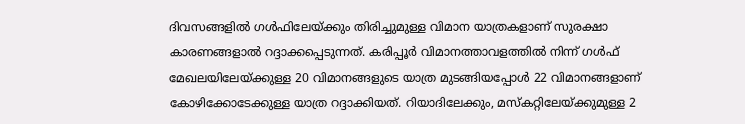ദിവസങ്ങളില്‍ ഗള്‍ഫിലേയ്ക്കും തിരിച്ചുമുള്ള വിമാന യാത്രകളാണ് സുരക്ഷാ കാരണങ്ങളാല്‍ റദ്ദാക്കപ്പെടുന്നത്. കരിപ്പൂര്‍ വിമാനത്താവളത്തില്‍ നിന്ന് ഗള്‍ഫ് മേഖലയിലേയ്ക്കുള്ള 20 വിമാനങ്ങളുടെ യാത്ര മുടങ്ങിയപ്പോള്‍ 22 വിമാനങ്ങളാണ് കോഴിക്കോടേക്കുള്ള യാത്ര റദ്ദാക്കിയത്. റിയാദിലേക്കും, മസ്‌കറ്റിലേയ്ക്കുമുള്ള 2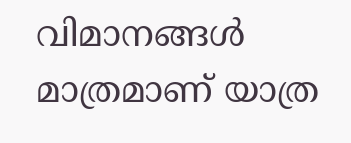വിമാനങ്ങള്‍ മാത്രമാണ് യാത്ര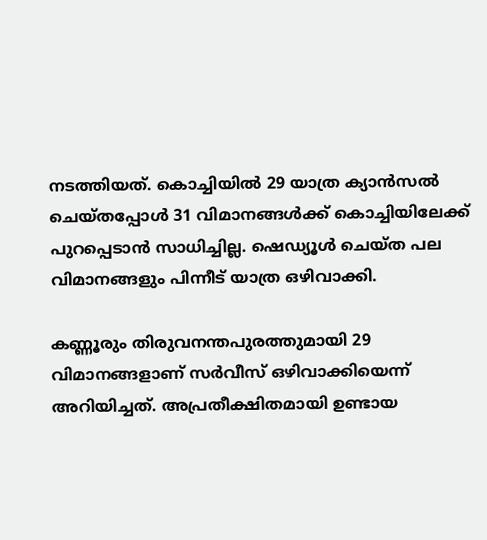നടത്തിയത്. കൊച്ചിയില്‍ 29 യാത്ര ക്യാന്‍സല്‍ ചെയ്തപ്പോള്‍ 31 വിമാനങ്ങള്‍ക്ക് കൊച്ചിയിലേക്ക് പുറപ്പെടാന്‍ സാധിച്ചില്ല. ഷെഡ്യൂള്‍ ചെയ്ത പല വിമാനങ്ങളും പിന്നീട് യാത്ര ഒഴിവാക്കി.

കണ്ണൂരും തിരുവനന്തപുരത്തുമായി 29 വിമാനങ്ങളാണ് സര്‍വീസ് ഒഴിവാക്കിയെന്ന് അറിയിച്ചത്. അപ്രതീക്ഷിതമായി ഉണ്ടായ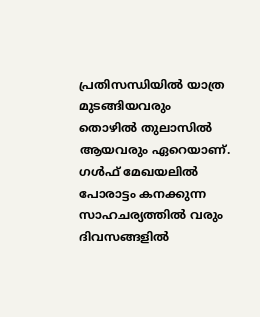പ്രതിസന്ധിയില്‍ യാത്ര മുടങ്ങിയവരും തൊഴില്‍ തുലാസില്‍ ആയവരും ഏറെയാണ്. ഗള്‍ഫ് മേഖയലില്‍ പോരാട്ടം കനക്കുന്ന സാഹചര്യത്തില്‍ വരും ദിവസങ്ങളില്‍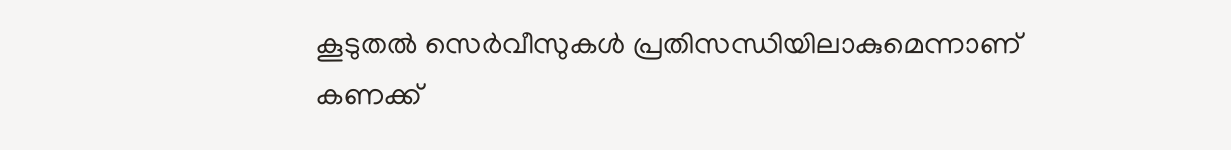കൂടുതല്‍ സെര്‍വീസുകള്‍ പ്രതിസന്ധിയിലാകുമെന്നാണ് കണക്ക്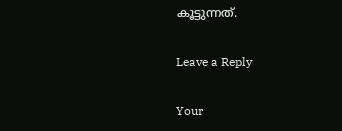കൂട്ടുന്നത്.

Leave a Reply

Your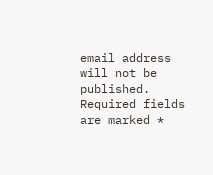email address will not be published. Required fields are marked *